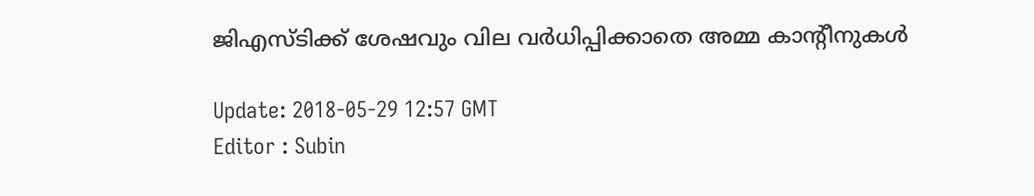ജിഎസ്ടിക്ക് ശേഷവും വില വര്‍ധിപ്പിക്കാതെ അമ്മ കാന്റീനുകള്‍

Update: 2018-05-29 12:57 GMT
Editor : Subin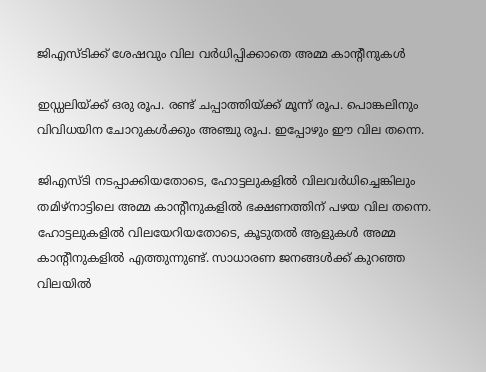ജിഎസ്ടിക്ക് ശേഷവും വില വര്‍ധിപ്പിക്കാതെ അമ്മ കാന്റീനുകള്‍

ഇഡ്ഡലിയ്ക്ക് ഒരു രൂപ. രണ്ട് ചപ്പാത്തിയ്ക്ക് മൂന്ന് രൂപ. പൊങ്കലിനും വിവിധയിന ചോറുകള്‍ക്കും അഞ്ചു രൂപ. ഇപ്പോഴും ഈ വില തന്നെ.

ജിഎസ്ടി നടപ്പാക്കിയതോടെ, ഹോട്ടലുകളില്‍ വിലവര്‍ധിച്ചെങ്കിലും തമിഴ്‌നാട്ടിലെ അമ്മ കാന്റീനുകളില്‍ ഭക്ഷണത്തിന് പഴയ വില തന്നെ. ഹോട്ടലുകളില്‍ വിലയേറിയതോടെ, കൂടുതല്‍ ആളുകള്‍ അമ്മ കാന്റീനുകളില്‍ എത്തുന്നുണ്ട്. സാധാരണ ജനങ്ങള്‍ക്ക് കുറഞ്ഞ വിലയില്‍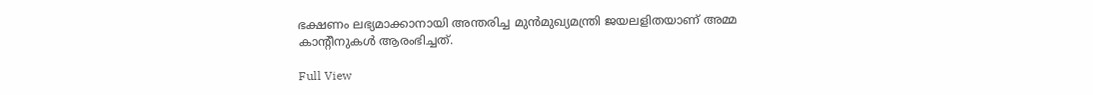ഭക്ഷണം ലഭ്യമാക്കാനായി അന്തരിച്ച മുന്‍മുഖ്യമന്ത്രി ജയലളിതയാണ് അമ്മ കാന്റീനുകള്‍ ആരംഭിച്ചത്.

Full View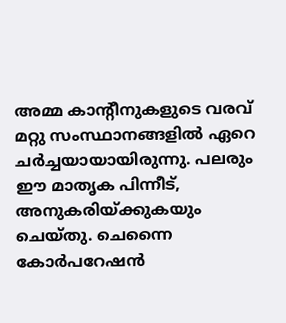അമ്മ കാന്റീനുകളുടെ വരവ് മറ്റു സംസ്ഥാനങ്ങളില്‍ ഏറെ ചര്‍ച്ചയായായിരുന്നു. പലരും ഈ മാതൃക പിന്നീട്, അനുകരിയ്ക്കുകയും ചെയ്തു. ചെന്നൈ കോര്‍പറേഷന്‍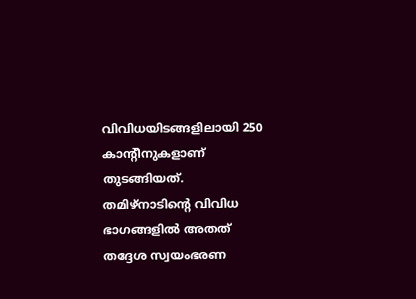വിവിധയിടങ്ങളിലായി 250 കാന്റീനുകളാണ് തുടങ്ങിയത്. തമിഴ്‌നാടിന്റെ വിവിധ ഭാഗങ്ങളില്‍ അതത് തദ്ദേശ സ്വയംഭരണ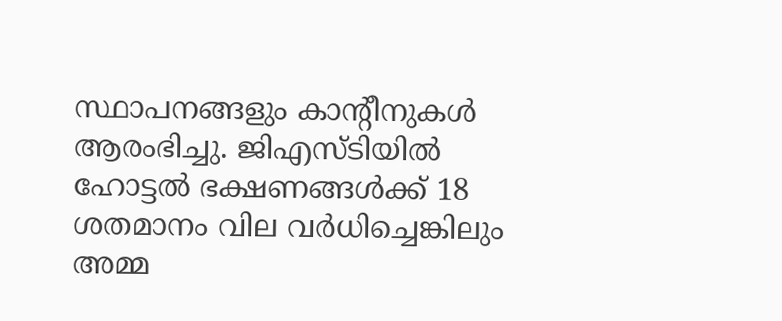സ്ഥാപനങ്ങളും കാന്റീനുകള്‍ ആരംഭിച്ചു. ജിഎസ്ടിയില്‍
ഹോട്ടല്‍ ഭക്ഷണങ്ങള്‍ക്ക് 18 ശതമാനം വില വര്‍ധിച്ചെങ്കിലും അമ്മ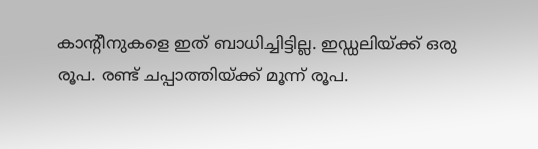കാന്റീനുകളെ ഇത് ബാധിച്ചിട്ടില്ല. ഇഡ്ഡലിയ്ക്ക് ഒരു രൂപ. രണ്ട് ചപ്പാത്തിയ്ക്ക് മൂന്ന് രൂപ.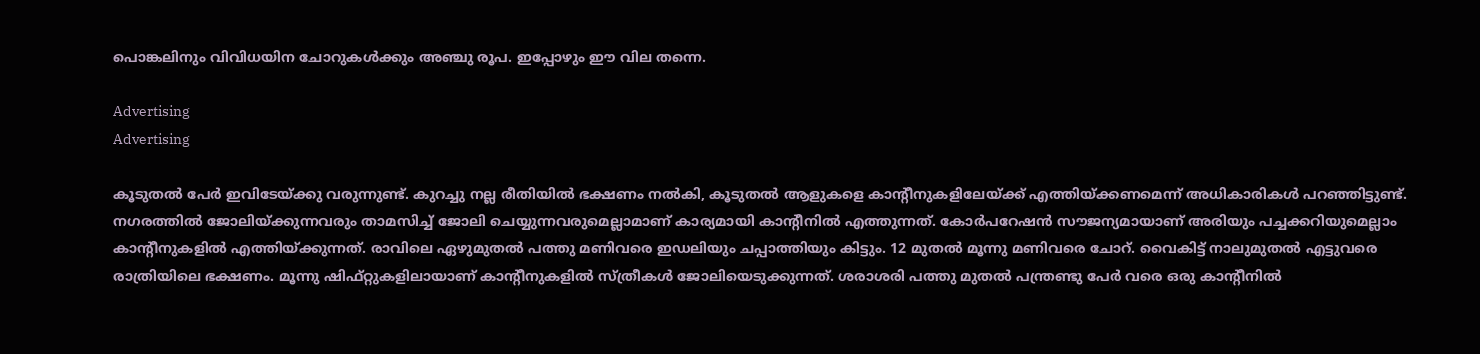പൊങ്കലിനും വിവിധയിന ചോറുകള്‍ക്കും അഞ്ചു രൂപ. ഇപ്പോഴും ഈ വില തന്നെ.

Advertising
Advertising

കൂടുതല്‍ പേര്‍ ഇവിടേയ്ക്കു വരുന്നുണ്ട്. കുറച്ചു നല്ല രീതിയില്‍ ഭക്ഷണം നല്‍കി, കൂടുതല്‍ ആളുകളെ കാന്റീനുകളിലേയ്ക്ക് എത്തിയ്ക്കണമെന്ന് അധികാരികള്‍ പറഞ്ഞിട്ടുണ്ട്. നഗരത്തില്‍ ജോലിയ്ക്കുന്നവരും താമസിച്ച് ജോലി ചെയ്യുന്നവരുമെല്ലാമാണ് കാര്യമായി കാന്റീനില്‍ എത്തുന്നത്. കോര്‍പറേഷന്‍ സൗജന്യമായാണ് അരിയും പച്ചക്കറിയുമെല്ലാം കാന്റീനുകളില്‍ എത്തിയ്ക്കുന്നത്. രാവിലെ ഏഴുമുതല്‍ പത്തു മണിവരെ ഇഡലിയും ചപ്പാത്തിയും കിട്ടും. 12 മുതല്‍ മൂന്നു മണിവരെ ചോറ്. വൈകിട്ട് നാലുമുതല്‍ എട്ടുവരെ രാത്രിയിലെ ഭക്ഷണം. മൂന്നു ഷിഫ്റ്റുകളിലായാണ് കാന്റീനുകളില്‍ സ്ത്രീകള്‍ ജോലിയെടുക്കുന്നത്. ശരാശരി പത്തു മുതല്‍ പന്ത്രണ്ടു പേര്‍ വരെ ഒരു കാന്റീനില്‍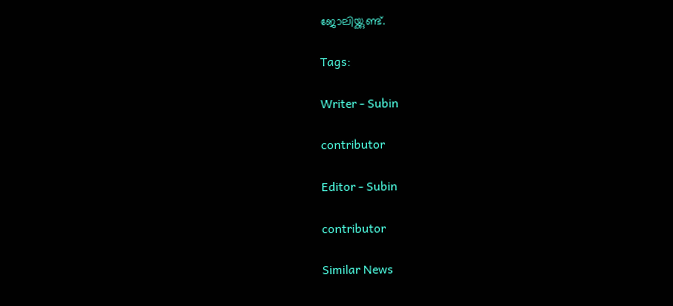ജോലിയ്ക്കുണ്ട്.

Tags:

Writer - Subin

contributor

Editor - Subin

contributor

Similar News